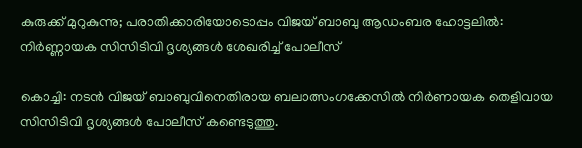കുരുക്ക് മുറുകുന്നു; പരാതിക്കാരിയോടൊപ്പം വിജയ് ബാബു ആഡംബര ഹോട്ടലില്‍: നിര്‍ണ്ണായക സിസിടിവി ദൃശ്യങ്ങള്‍ ശേഖരിച്ച്‌ പോലീസ്

കൊച്ചി: നടന്‍ വിജയ് ബാബുവിനെതിരായ ബലാത്സംഗക്കേസില്‍ നിര്‍ണായക തെളിവായ സിസിടിവി ദൃശ്യങ്ങള്‍ പോലീസ് കണ്ടെടുത്തു.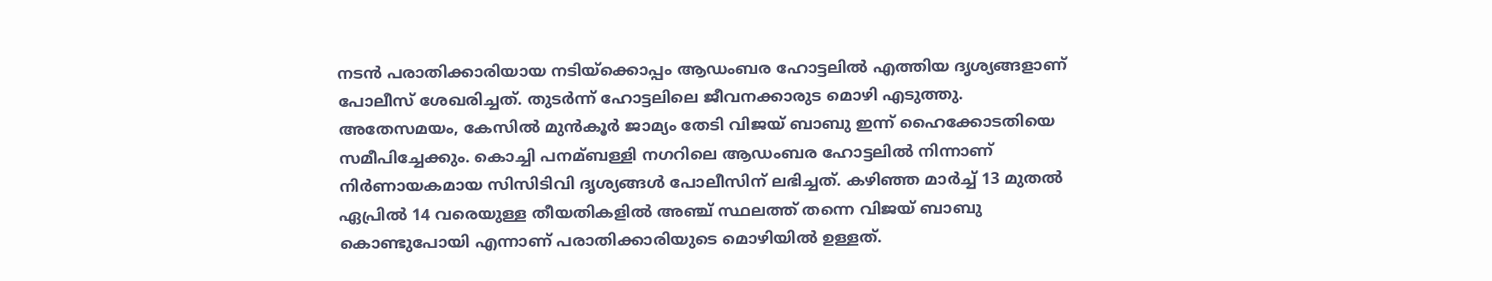നടന്‍ പരാതിക്കാരിയായ നടിയ്‌ക്കൊപ്പം ആഡംബര ഹോട്ടലില്‍ എത്തിയ ദൃശ്യങ്ങളാണ് പോലീസ് ശേഖരിച്ചത്. തുടര്‍ന്ന് ഹോട്ടലിലെ ജീവനക്കാരുട മൊഴി എടുത്തു. അതേസമയം, കേസില്‍ മുന്‍കൂര്‍ ജാമ്യം തേടി വിജയ് ബാബു ഇന്ന് ഹൈക്കോടതിയെ സമീപിച്ചേക്കും. കൊച്ചി പനമ്ബള്ളി നഗറിലെ ആഡംബര ഹോട്ടലില്‍ നിന്നാണ് നിര്‍ണായകമായ സിസിടിവി ദൃശ്യങ്ങള്‍ പോലീസിന് ലഭിച്ചത്. കഴിഞ്ഞ മാര്‍ച്ച്‌ 13 മുതല്‍ ഏപ്രില്‍ 14 വരെയുള്ള തീയതികളില്‍ അഞ്ച് സ്ഥലത്ത് തന്നെ വിജയ് ബാബു കൊണ്ടുപോയി എന്നാണ് പരാതിക്കാരിയുടെ മൊഴിയില്‍ ഉള്ളത്.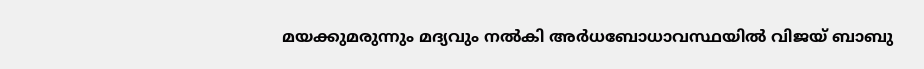മയക്കുമരുന്നും മദ്യവും നല്‍കി അര്‍ധബോധാവസ്ഥയില്‍ വിജയ് ബാബു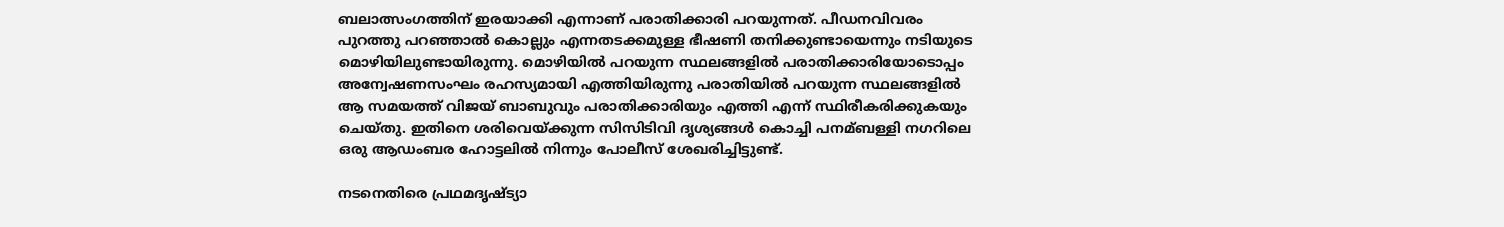ബലാത്സംഗത്തിന് ഇരയാക്കി എന്നാണ് പരാതിക്കാരി പറയുന്നത്. പീഡനവിവരം പുറത്തു പറഞ്ഞാല്‍ കൊല്ലും എന്നതടക്കമുള്ള ഭീഷണി തനിക്കുണ്ടായെന്നും നടിയുടെ മൊഴിയിലുണ്ടായിരുന്നു. മൊഴിയില്‍ പറയുന്ന സ്ഥലങ്ങളില്‍ പരാതിക്കാരിയോടൊപ്പം അന്വേഷണസംഘം രഹസ്യമായി എത്തിയിരുന്നു പരാതിയില്‍ പറയുന്ന സ്ഥലങ്ങളില്‍ ആ സമയത്ത് വിജയ് ബാബുവും പരാതിക്കാരിയും എത്തി എന്ന് സ്ഥിരീകരിക്കുകയും ചെയ്തു. ഇതിനെ ശരിവെയ്‌ക്കുന്ന സിസിടിവി ദൃശ്യങ്ങള്‍ കൊച്ചി പനമ്ബള്ളി നഗറിലെ ഒരു ആഡംബര ഹോട്ടലില്‍ നിന്നും പോലീസ് ശേഖരിച്ചിട്ടുണ്ട്.

നടനെതിരെ പ്രഥമദൃഷ്ട്യാ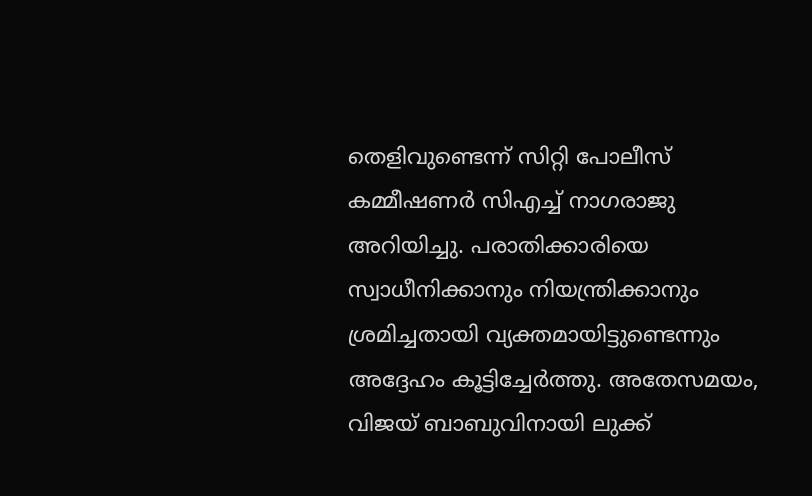തെളിവുണ്ടെന്ന് സിറ്റി പോലീസ് കമ്മീഷണര്‍ സിഎച്ച്‌ നാഗരാജു അറിയിച്ചു. പരാതിക്കാരിയെ സ്വാധീനിക്കാനും നിയന്ത്രിക്കാനും ശ്രമിച്ചതായി വ്യക്തമായിട്ടുണ്ടെന്നും അദ്ദേഹം കൂട്ടിച്ചേര്‍ത്തു. അതേസമയം, വിജയ് ബാബുവിനായി ലുക്ക്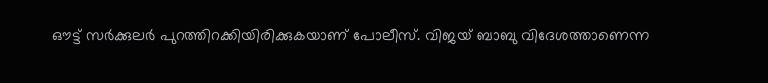ഔട്ട് സര്‍ക്കുലര്‍ പുറത്തിറക്കിയിരിക്കുകയാണ് പോലീസ്. വിജയ് ബാബു വിദേശത്താണെന്ന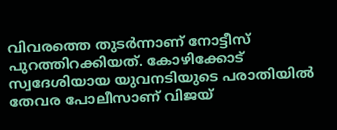വിവരത്തെ തുടര്‍ന്നാണ് നോട്ടീസ് പുറത്തിറക്കിയത്. കോഴിക്കോട് സ്വദേശിയായ യുവനടിയുടെ പരാതിയില്‍ തേവര പോലീസാണ് വിജയ്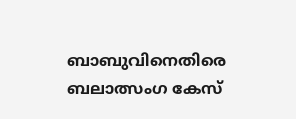ബാബുവിനെതിരെ ബലാത്സംഗ കേസ്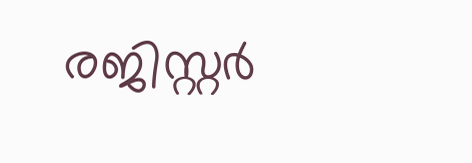രജിസ്റ്റര്‍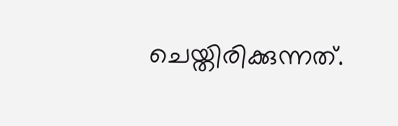ചെയ്തിരിക്കുന്നത്.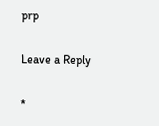prp

Leave a Reply

*